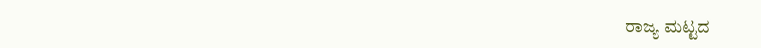ರಾಜ್ಯ ಮಟ್ಟದ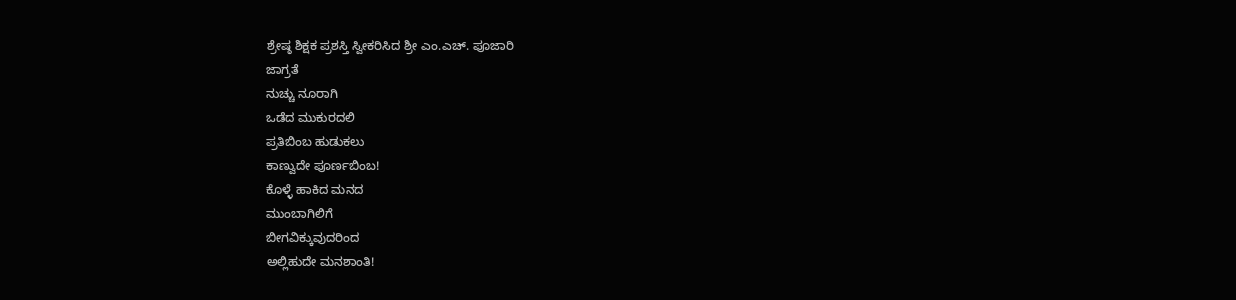ಶ್ರೇಷ್ಠ ಶಿಕ್ಷಕ ಪ್ರಶಸ್ತಿ ಸ್ವೀಕರಿಸಿದ ಶ್ರೀ ಎಂ.ಎಚ್. ಪೂಜಾರಿ
ಜಾಗ್ರತೆ
ನುಚ್ಚು ನೂರಾಗಿ
ಒಡೆದ ಮುಕುರದಲಿ
ಪ್ರತಿಬಿಂಬ ಹುಡುಕಲು
ಕಾಣ್ವುದೇ ಪೂರ್ಣಬಿಂಬ!
ಕೊಳ್ಳೆ ಹಾಕಿದ ಮನದ
ಮುಂಬಾಗಿಲಿಗೆ
ಬೀಗವಿಕ್ಕುವುದರಿಂದ
ಅಲ್ಲಿಹುದೇ ಮನಶಾಂತಿ!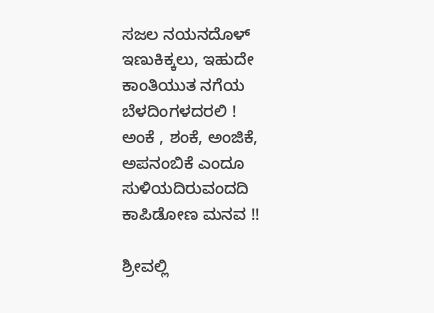ಸಜಲ ನಯನದೊಳ್
ಇಣುಕಿಕ್ಕಲು, ಇಹುದೇ
ಕಾಂತಿಯುತ ನಗೆಯ
ಬೆಳದಿಂಗಳದರಲಿ !
ಅಂಕೆ , ಶಂಕೆ, ಅಂಜಿಕೆ,
ಅಪನಂಬಿಕೆ ಎಂದೂ
ಸುಳಿಯದಿರುವಂದದಿ
ಕಾಪಿಡೋಣ ಮನವ !!

ಶ್ರೀವಲ್ಲಿ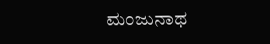ಮಂಜುನಾಥ